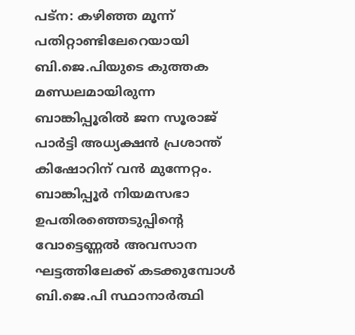പട്ന: കഴിഞ്ഞ മൂന്ന് പതിറ്റാണ്ടിലേറെയായി ബി.ജെ.പിയുടെ കുത്തക മണ്ഡലമായിരുന്ന ബാങ്കിപ്പൂരിൽ ജന സൂരാജ് പാർട്ടി അധ്യക്ഷൻ പ്രശാന്ത് കിഷോറിന് വൻ മുന്നേറ്റം. ബാങ്കിപ്പൂർ നിയമസഭാ ഉപതിരഞ്ഞെടുപ്പിന്റെ വോട്ടെണ്ണൽ അവസാന ഘട്ടത്തിലേക്ക് കടക്കുമ്പോൾ ബി.ജെ.പി സ്ഥാനാർത്ഥി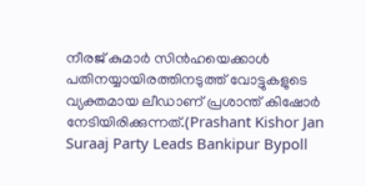നീരജ് കുമാർ സിൻഹയെക്കാൾ പതിനയ്യായിരത്തിനടുത്ത് വോട്ടുകളുടെ വ്യക്തമായ ലീഡാണ് പ്രശാന്ത് കിഷോർ നേടിയിരിക്കുന്നത്.(Prashant Kishor Jan Suraaj Party Leads Bankipur Bypoll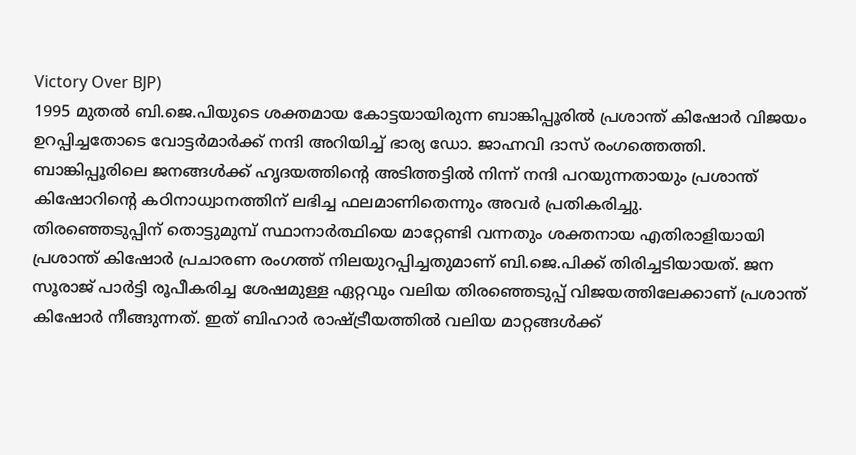Victory Over BJP)
1995 മുതൽ ബി.ജെ.പിയുടെ ശക്തമായ കോട്ടയായിരുന്ന ബാങ്കിപ്പൂരിൽ പ്രശാന്ത് കിഷോർ വിജയം ഉറപ്പിച്ചതോടെ വോട്ടർമാർക്ക് നന്ദി അറിയിച്ച് ഭാര്യ ഡോ. ജാഹ്നവി ദാസ് രംഗത്തെത്തി. ബാങ്കിപ്പൂരിലെ ജനങ്ങൾക്ക് ഹൃദയത്തിന്റെ അടിത്തട്ടിൽ നിന്ന് നന്ദി പറയുന്നതായും പ്രശാന്ത് കിഷോറിന്റെ കഠിനാധ്വാനത്തിന് ലഭിച്ച ഫലമാണിതെന്നും അവർ പ്രതികരിച്ചു.
തിരഞ്ഞെടുപ്പിന് തൊട്ടുമുമ്പ് സ്ഥാനാർത്ഥിയെ മാറ്റേണ്ടി വന്നതും ശക്തനായ എതിരാളിയായി പ്രശാന്ത് കിഷോർ പ്രചാരണ രംഗത്ത് നിലയുറപ്പിച്ചതുമാണ് ബി.ജെ.പിക്ക് തിരിച്ചടിയായത്. ജന സൂരാജ് പാർട്ടി രൂപീകരിച്ച ശേഷമുള്ള ഏറ്റവും വലിയ തിരഞ്ഞെടുപ്പ് വിജയത്തിലേക്കാണ് പ്രശാന്ത് കിഷോർ നീങ്ങുന്നത്. ഇത് ബിഹാർ രാഷ്ട്രീയത്തിൽ വലിയ മാറ്റങ്ങൾക്ക്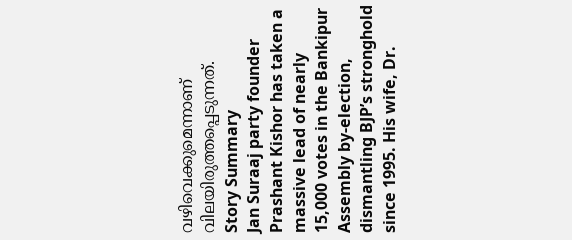വഴിവെക്കുമെന്നാണ് വിലയിരുത്തപ്പെടുന്നത്.
Story Summary
Jan Suraaj party founder Prashant Kishor has taken a massive lead of nearly 15,000 votes in the Bankipur Assembly by-election, dismantling BJP’s stronghold since 1995. His wife, Dr.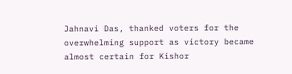Jahnavi Das, thanked voters for the overwhelming support as victory became almost certain for Kishor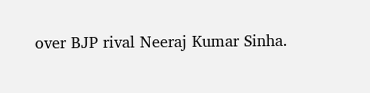over BJP rival Neeraj Kumar Sinha.